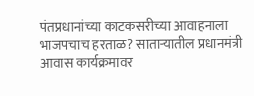पंतप्रधानांच्या काटकसरीच्या आवाहनाला भाजपचाच हरताळ? साताऱ्यातील प्रधानमंत्री आवास कार्यक्रमावर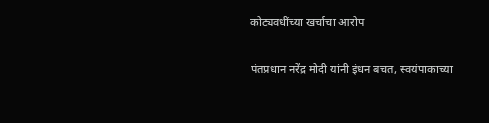कोट्यवधींच्या खर्चाचा आरोप

पंतप्रधान नरेंद्र मोदी यांनी इंधन बचत, स्वयंपाकाच्या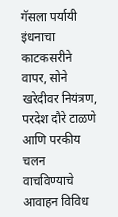गॅसला पर्यायी इंधनाचा काटकसरीने वापर, सोने खरेदीवर नियंत्रण, परदेश दौरे टाळणे आणि परकीय चलन वाचविण्याचे आवाहन विविध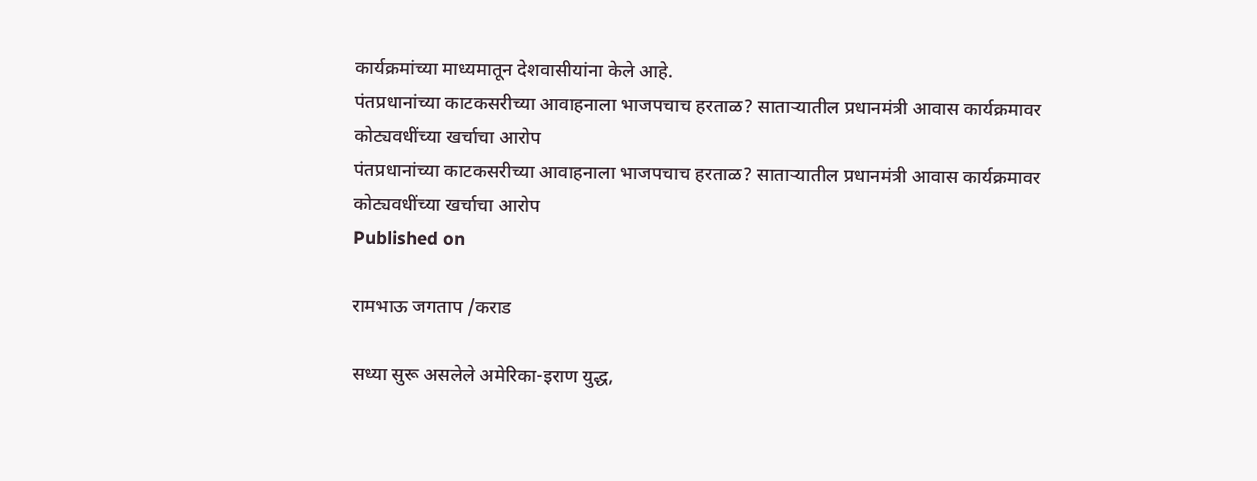कार्यक्रमांच्या माध्यमातून देशवासीयांना केले आहे.
पंतप्रधानांच्या काटकसरीच्या आवाहनाला भाजपचाच हरताळ? साताऱ्यातील प्रधानमंत्री आवास कार्यक्रमावर कोट्यवधींच्या खर्चाचा आरोप
पंतप्रधानांच्या काटकसरीच्या आवाहनाला भाजपचाच हरताळ? साताऱ्यातील प्रधानमंत्री आवास कार्यक्रमावर कोट्यवधींच्या खर्चाचा आरोप
Published on

रामभाऊ जगताप /कराड

सध्या सुरू असलेले अमेरिका-इराण युद्ध,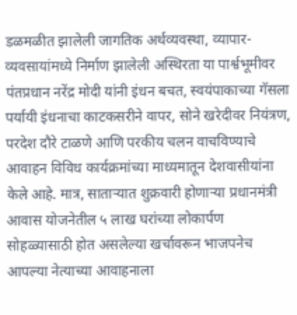डळमळीत झालेली जागतिक अर्थव्यवस्था, व्यापार-व्यवसायांमध्ये निर्माण झालेली अस्थिरता या पार्श्वभूमीवर पंतप्रधान नरेंद्र मोदी यांनी इंधन बचत, स्वयंपाकाच्या गॅसला पर्यायी इंधनाचा काटकसरीने वापर, सोने खरेदीवर नियंत्रण, परदेश दौरे टाळणे आणि परकीय चलन वाचविण्याचे आवाहन विविध कार्यक्रमांच्या माध्यमातून देशवासीयांना केले आहे. मात्र, साताऱ्यात शुक्रवारी होणाऱ्या प्रधानमंत्री आवास योजनेतील ५ लाख घरांच्या लोकार्पण सोहळ्यासाठी होत असलेल्या खर्चावरून भाजपनेच आपल्या नेत्याच्या आवाहनाला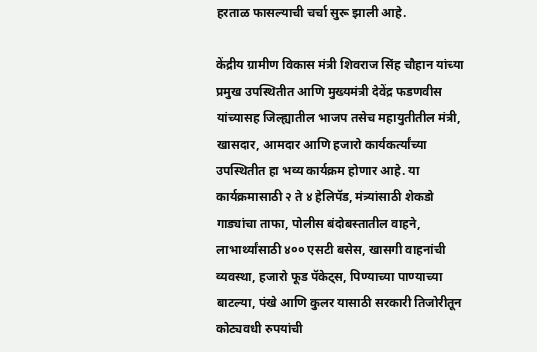हरताळ फासल्याची चर्चा सुरू झाली आहे.

केंद्रीय ग्रामीण विकास मंत्री शिवराज सिंह चौहान यांच्या प्रमुख उपस्थितीत आणि मुख्यमंत्री देवेंद्र फडणवीस यांच्यासह जिल्ह्यातील भाजप तसेच महायुतीतील मंत्री, खासदार, आमदार आणि हजारो कार्यकर्त्यांच्या उपस्थितीत हा भव्य कार्यक्रम होणार आहे. या कार्यक्रमासाठी २ ते ४ हेलिपॅड, मंत्र्यांसाठी शेकडो गाड्यांचा ताफा, पोलीस बंदोबस्तातील वाहने, लाभार्थ्यांसाठी ४०० एसटी बसेस, खासगी वाहनांची व्यवस्था, हजारो फूड पॅकेट्स, पिण्याच्या पाण्याच्या बाटल्या, पंखे आणि कुलर यासाठी सरकारी तिजोरीतून कोट्यवधी रुपयांची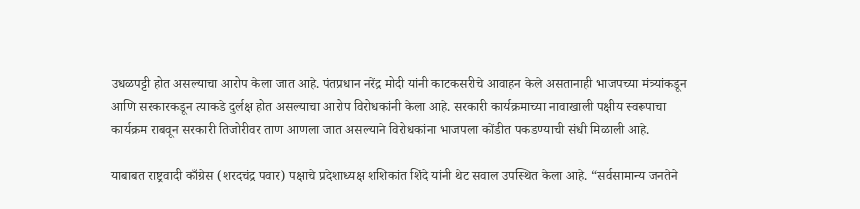उधळपट्टी होत असल्याचा आरोप केला जात आहे. पंतप्रधान नरेंद्र मोदी यांनी काटकसरीचे आवाहन केले असतानाही भाजपच्या मंत्र्यांकडून आणि सरकारकडून त्याकडे दुर्लक्ष होत असल्याचा आरोप विरोधकांनी केला आहे. सरकारी कार्यक्रमाच्या नावाखाली पक्षीय स्वरूपाचा कार्यक्रम राबवून सरकारी तिजोरीवर ताण आणला जात असल्याने विरोधकांना भाजपला कोंडीत पकडण्याची संधी मिळाली आहे.

याबाबत राष्ट्रवादी काँग्रेस (शरदचंद्र पवार) पक्षाचे प्रदेशाध्यक्ष शशिकांत शिंदे यांनी थेट सवाल उपस्थित केला आहे. “सर्वसामान्य जनतेने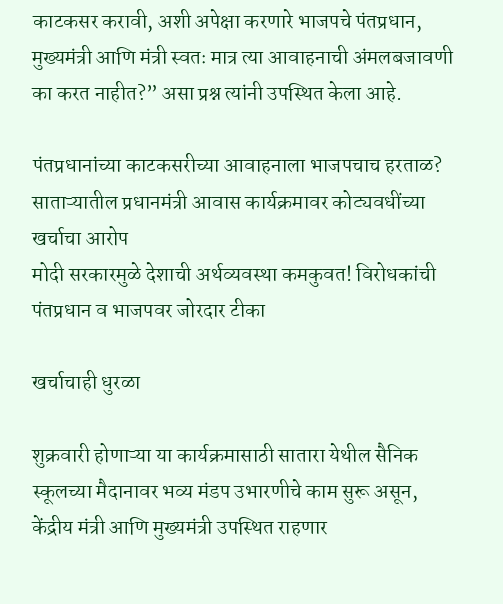काटकसर करावी, अशी अपेक्षा करणारे भाजपचे पंतप्रधान, मुख्यमंत्री आणि मंत्री स्वतः मात्र त्या आवाहनाची अंमलबजावणी का करत नाहीत?” असा प्रश्न त्यांनी उपस्थित केला आहे.

पंतप्रधानांच्या काटकसरीच्या आवाहनाला भाजपचाच हरताळ? साताऱ्यातील प्रधानमंत्री आवास कार्यक्रमावर कोट्यवधींच्या खर्चाचा आरोप
मोदी सरकारमुळे देशाची अर्थव्यवस्था कमकुवत! विरोधकांची पंतप्रधान व भाजपवर जोरदार टीका

खर्चाचाही धुरळा

शुक्रवारी होणाऱ्या या कार्यक्रमासाठी सातारा येथील सैनिक स्कूलच्या मैदानावर भव्य मंडप उभारणीचे काम सुरू असून, केंद्रीय मंत्री आणि मुख्यमंत्री उपस्थित राहणार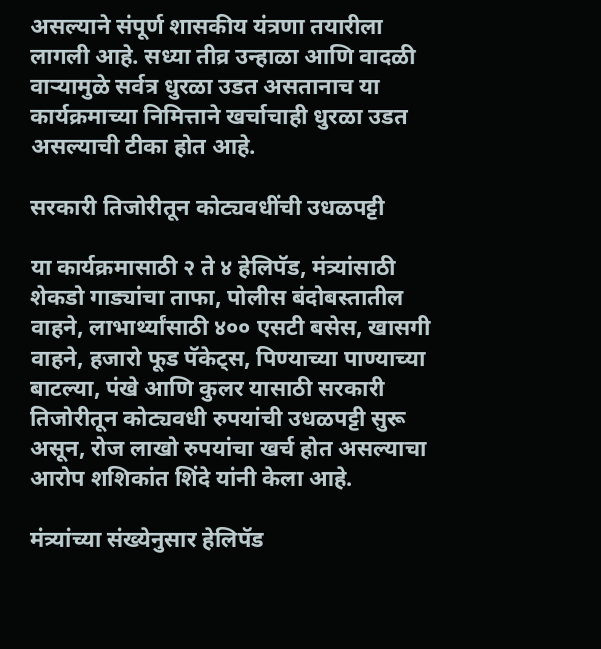असल्याने संपूर्ण शासकीय यंत्रणा तयारीला लागली आहे. सध्या तीव्र उन्हाळा आणि वादळी वाऱ्यामुळे सर्वत्र धुरळा उडत असतानाच या कार्यक्रमाच्या निमित्ताने खर्चाचाही धुरळा उडत असल्याची टीका होत आहे.

सरकारी तिजोरीतून कोट्यवधींची उधळपट्टी

या कार्यक्रमासाठी २ ते ४ हेलिपॅड, मंत्र्यांसाठी शेकडो गाड्यांचा ताफा, पोलीस बंदोबस्तातील वाहने, लाभार्थ्यांसाठी ४०० एसटी बसेस, खासगी वाहने, हजारो फूड पॅकेट्स, पिण्याच्या पाण्याच्या बाटल्या, पंखे आणि कुलर यासाठी सरकारी तिजोरीतून कोट्यवधी रुपयांची उधळपट्टी सुरू असून, रोज लाखो रुपयांचा खर्च होत असल्याचा आरोप शशिकांत शिंदे यांनी केला आहे.

मंत्र्यांच्या संख्येनुसार हेलिपॅड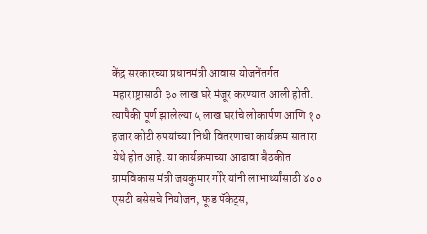केंद्र सरकारच्या प्रधानमंत्री आवास योजनेंतर्गत महाराष्ट्रासाठी ३० लाख घरे मंजूर करण्यात आली होती. त्यापैकी पूर्ण झालेल्या ५ लाख घरांचे लोकार्पण आणि १० हजार कोटी रुपयांच्या निधी वितरणाचा कार्यक्रम सातारा येथे होत आहे. या कार्यक्रमाच्या आढावा बैठकीत ग्रामविकास मंत्री जयकुमार गोरे यांनी लाभार्थ्यांसाठी ४०० एसटी बसेसचे नियोजन, फूड पॅकेट्स,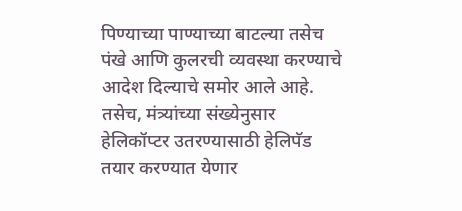पिण्याच्या पाण्याच्या बाटल्या तसेच पंखे आणि कुलरची व्यवस्था करण्याचे आदेश दिल्याचे समोर आले आहे. तसेच, मंत्र्यांच्या संख्येनुसार हेलिकॉप्टर उतरण्यासाठी हेलिपॅड तयार करण्यात येणार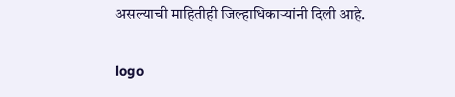असल्याची माहितीही जिल्हाधिकाऱ्यांनी दिली आहे.

logo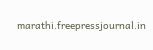marathi.freepressjournal.in